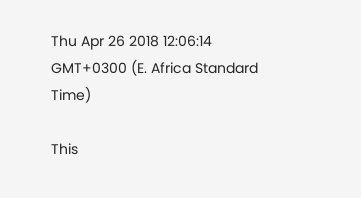Thu Apr 26 2018 12:06:14 GMT+0300 (E. Africa Standard Time)

This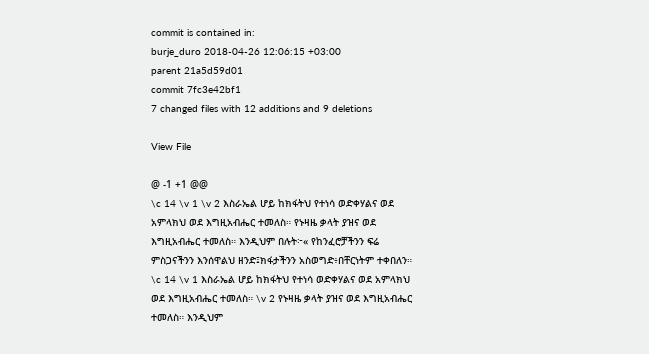commit is contained in:
burje_duro 2018-04-26 12:06:15 +03:00
parent 21a5d59d01
commit 7fc3e42bf1
7 changed files with 12 additions and 9 deletions

View File

@ -1 +1 @@
\c 14 \v 1 \v 2 እስራኤል ሆይ ከክፋትህ የተነሳ ወድቀሃልና ወደ አምላክህ ወደ እግዚአብሔር ተመለስ። የኑዛዜ ቃላት ያዝና ወደ እግዚአብሔር ተመለስ። እንዲህም በሉት፦« የከንፈሮቻችንን ፍሬ ምስጋናችንን እንሰዋልህ ዘንድ፤ክፋታችንን አስወግድ፥በቸርነትም ተቀበለን።
\c 14 \v 1 እስራኤል ሆይ ከክፋትህ የተነሳ ወድቀሃልና ወደ አምላክህ ወደ እግዚአብሔር ተመለስ። \v 2 የኑዛዜ ቃላት ያዝና ወደ እግዚአብሔር ተመለስ። እንዲህም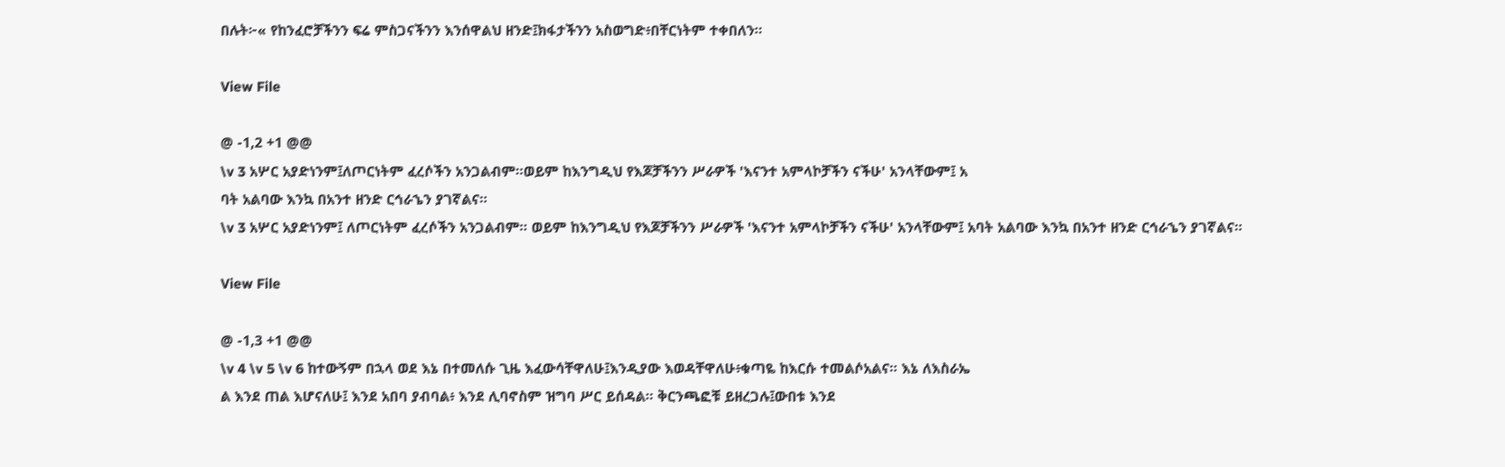በሉት፦« የከንፈሮቻችንን ፍሬ ምስጋናችንን እንሰዋልህ ዘንድ፤ክፋታችንን አስወግድ፥በቸርነትም ተቀበለን።

View File

@ -1,2 +1 @@
\v 3 አሦር አያድነንም፤ለጦርነትም ፈረሶችን አንጋልብም።ወይም ከእንግዲህ የእጆቻችንን ሥራዎች 'እናንተ አምላኮቻችን ናችሁ' አንላቸውም፤ አ
ባት አልባው እንኳ በአንተ ዘንድ ርኅራኄን ያገኛልና።
\v 3 አሦር አያድነንም፤ ለጦርነትም ፈረሶችን አንጋልብም። ወይም ከእንግዲህ የእጆቻችንን ሥራዎች 'እናንተ አምላኮቻችን ናችሁ' አንላቸውም፤ አባት አልባው እንኳ በአንተ ዘንድ ርኅራኄን ያገኛልና።

View File

@ -1,3 +1 @@
\v 4 \v 5 \v 6 ከተውኝም በኋላ ወደ እኔ በተመለሱ ጊዜ እፈውሳቸዋለሁ፤እንዲያው እወዳቸዋለሁ፥ቁጣዬ ከእርሱ ተመልሶአልና። እኔ ለእስራኤ
ል እንደ ጠል እሆናለሁ፤ እንደ አበባ ያብባል፥ እንደ ሊባኖስም ዝግባ ሥር ይሰዳል። ቅርንጫፎቹ ይዘረጋሉ፤ውበቱ እንደ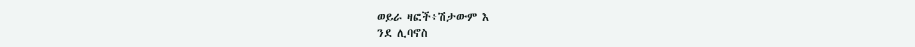ወይራ ዛፎች፥ሽታውም እ
ንደ ሊባኖስ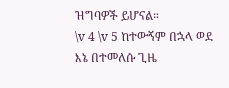ዝግባዎች ይሆናል።
\v 4 \v 5 ከተውኝም በኋላ ወደ እኔ በተመለሱ ጊዜ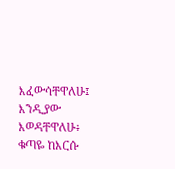እፈውሳቸዋለሁ፤ እንዲያው እወዳቸዋለሁ፥ ቁጣዬ ከእርሱ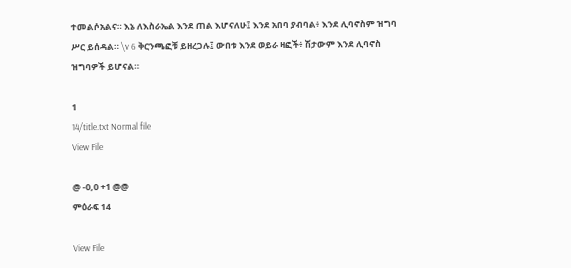ተመልሶአልና። እኔ ለእስራኤል እንደ ጠል እሆናለሁ፤ እንደ አበባ ያብባል፥ እንደ ሊባኖስም ዝግባ ሥር ይሰዳል። \v 6 ቅርንጫፎቹ ይዘረጋሉ፤ ውበቱ እንደ ወይራ ዛፎች፥ ሽታውም እንደ ሊባኖስ ዝግባዎች ይሆናል።

1
14/title.txt Normal file
View File

@ -0,0 +1 @@
ምዕራፍ 14

View File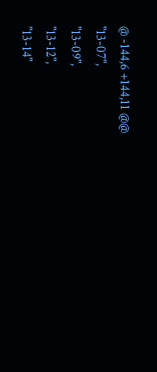@ -144,6 +144,11 @@
"13-07",
"13-09",
"13-12",
"13-14"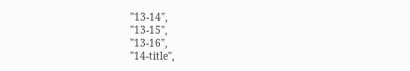"13-14",
"13-15",
"13-16",
"14-title",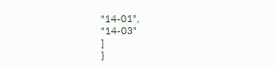"14-01",
"14-03"
]
}